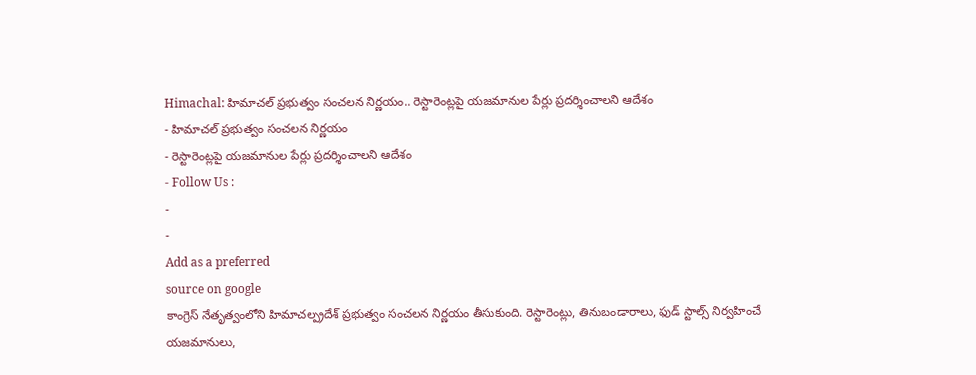Himachal: హిమాచల్ ప్రభుత్వం సంచలన నిర్ణయం.. రెస్టారెంట్లపై యజమానుల పేర్లు ప్రదర్శించాలని ఆదేశం
- హిమాచల్ ప్రభుత్వం సంచలన నిర్ణయం
- రెస్టారెంట్లపై యజమానుల పేర్లు ప్రదర్శించాలని ఆదేశం
- Follow Us :
-
-
Add as a preferred
source on google
కాంగ్రెస్ నేతృత్వంలోని హిమాచల్ప్రదేశ్ ప్రభుత్వం సంచలన నిర్ణయం తీసుకుంది. రెస్టారెంట్లు, తినుబండారాలు, ఫుడ్ స్టాల్స్ నిర్వహించే యజమానులు,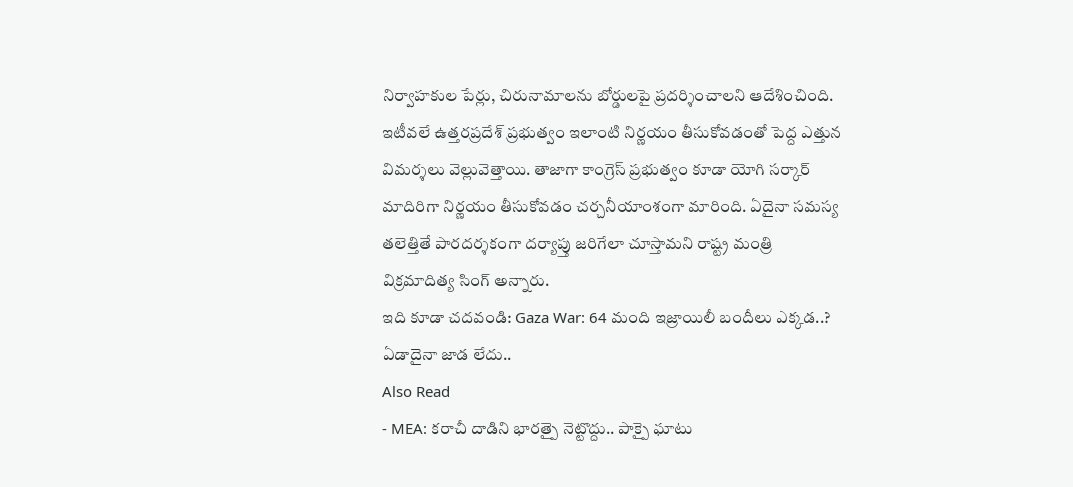నిర్వాహకుల పేర్లు, చిరునామాలను బోర్డులపై ప్రదర్శించాలని ఆదేశించింది. ఇటీవలే ఉత్తరప్రదేశ్ ప్రభుత్వం ఇలాంటి నిర్ణయం తీసుకోవడంతో పెద్ద ఎత్తున విమర్శలు వెల్లువెత్తాయి. తాజాగా కాంగ్రెస్ ప్రభుత్వం కూడా యోగి సర్కార్ మాదిరిగా నిర్ణయం తీసుకోవడం చర్చనీయాంశంగా మారింది. ఏదైనా సమస్య తలెత్తితే పారదర్శకంగా దర్యాప్తు జరిగేలా చూస్తామని రాష్ట్ర మంత్రి విక్రమాదిత్య సింగ్ అన్నారు.
ఇది కూడా చదవండి: Gaza War: 64 మంది ఇజ్రాయిలీ బందీలు ఎక్కడ..? ఏడాదైనా జాడ లేదు..
Also Read
- MEA: కరాచీ దాడిని భారత్పై నెట్టొద్దు.. పాక్పై ఘాటు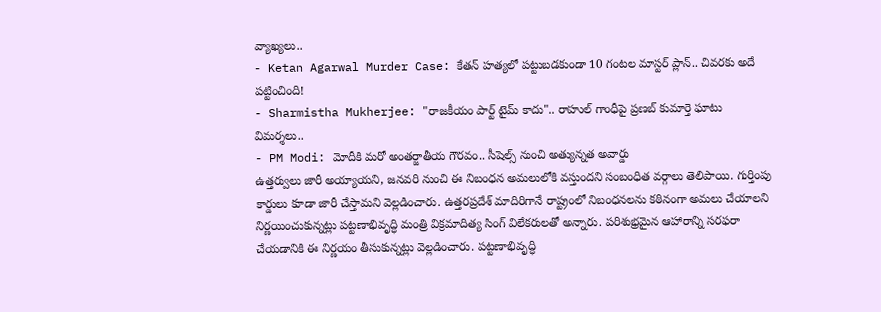వ్యాఖ్యలు..
- Ketan Agarwal Murder Case: కేతన్ హత్యలో పట్టుబడకుండా 10 గంటల మాస్టర్ ప్లాన్.. చివరకు అదే పట్టించింది!
- Sharmistha Mukherjee: "రాజకీయం పార్ట్ టైమ్ కాదు".. రాహుల్ గాంధీపై ప్రణబ్ కుమార్తె ఘాటు విమర్శలు..
- PM Modi: మోదీకి మరో అంతర్జాతీయ గౌరవం.. సీషెల్స్ నుంచి అత్యున్నత అవార్డు
ఉత్తర్వులు జారీ అయ్యాయని, జనవరి నుంచి ఈ నిబంధన అమలులోకి వస్తుందని సంబంధిత వర్గాలు తెలిపాయి. గుర్తింపు కార్డులు కూడా జారీ చేస్తామని వెల్లడించారు. ఉత్తరప్రదేశ్ మాదిరిగానే రాష్ట్రంలో నిబంధనలను కఠినంగా అమలు చేయాలని నిర్ణయించుకున్నట్లు పట్టణాభివృద్ధి మంత్రి విక్రమాదిత్య సింగ్ విలేకరులతో అన్నారు. పరిశుభ్రమైన ఆహారాన్ని సరఫరా చేయడానికి ఈ నిర్ణయం తీసుకున్నట్లు వెల్లడించారు. పట్టణాభివృద్ధి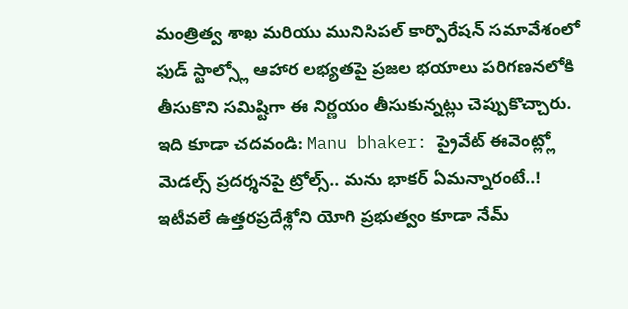మంత్రిత్వ శాఖ మరియు మునిసిపల్ కార్పొరేషన్ సమావేశంలో ఫుడ్ స్టాల్స్లో ఆహార లభ్యతపై ప్రజల భయాలు పరిగణనలోకి తీసుకొని సమిష్టిగా ఈ నిర్ణయం తీసుకున్నట్లు చెప్పుకొచ్చారు.
ఇది కూడా చదవండి: Manu bhaker: ప్రైవేట్ ఈవెంట్ల్లో మెడల్స్ ప్రదర్శనపై ట్రోల్స్.. మను భాకర్ ఏమన్నారంటే..!
ఇటీవలే ఉత్తరప్రదేశ్లోని యోగి ప్రభుత్వం కూడా నేమ్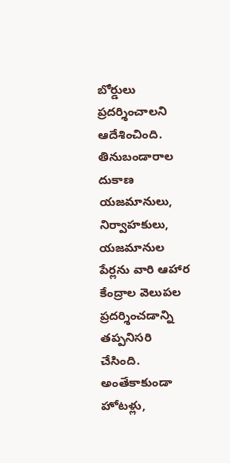బోర్డులు ప్రదర్శించాలని ఆదేశించింది. తినుబండారాల దుకాణ యజమానులు, నిర్వాహకులు, యజమానుల పేర్లను వారి ఆహార కేంద్రాల వెలుపల ప్రదర్శించడాన్ని తప్పనిసరి చేసింది. అంతేకాకుండా హోటళ్లు,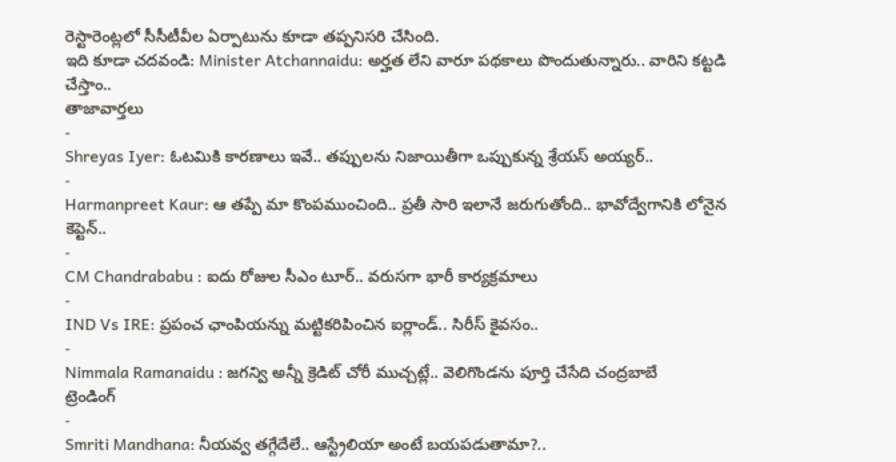రెస్టారెంట్లలో సీసీటీవీల ఏర్పాటును కూడా తప్పనిసరి చేసింది.
ఇది కూడా చదవండి: Minister Atchannaidu: అర్హత లేని వారూ పథకాలు పొందుతున్నారు.. వారిని కట్టడి చేస్తాం..
తాజావార్తలు
-
Shreyas Iyer: ఓటమికి కారణాలు ఇవే.. తప్పులను నిజాయితీగా ఒప్పుకున్న శ్రేయస్ అయ్యర్..
-
Harmanpreet Kaur: ఆ తప్పే మా కొంపముంచింది.. ప్రతీ సారి ఇలానే జరుగుతోంది.. భావోద్వేగానికి లోనైన కెప్టెన్..
-
CM Chandrababu : ఐదు రోజుల సీఎం టూర్.. వరుసగా భారీ కార్యక్రమాలు
-
IND Vs IRE: ప్రపంచ ఛాంపియన్ను మట్టికరిపించిన ఐర్లాండ్.. సిరీస్ కైవసం..
-
Nimmala Ramanaidu : జగన్వి అన్నీ క్రెడిట్ చోరీ ముచ్చట్లే.. వెలిగొండను పూర్తి చేసేది చంద్రబాబే
ట్రెండింగ్
-
Smriti Mandhana: నీయవ్వ తగ్గేదేలే.. ఆస్ట్రేలియా అంటే బయపడుతామా?..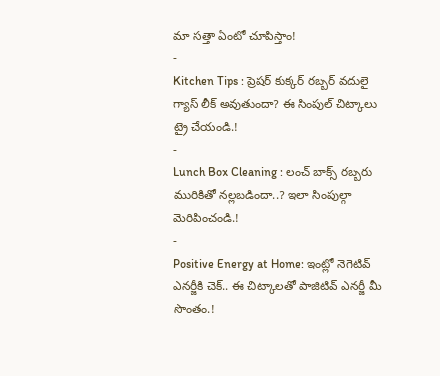మా సత్తా ఏంటో చూపిస్తాం!
-
Kitchen Tips : ప్రెషర్ కుక్కర్ రబ్బర్ వదులై గ్యాస్ లీక్ అవుతుందా? ఈ సింపుల్ చిట్కాలు ట్రై చేయండి.!
-
Lunch Box Cleaning : లంచ్ బాక్స్ రబ్బరు మురికితో నల్లబడిందా..? ఇలా సింపుల్గా మెరిపించండి.!
-
Positive Energy at Home: ఇంట్లో నెగెటివ్ ఎనర్జీకి చెక్.. ఈ చిట్కాలతో పాజిటివ్ ఎనర్జీ మీ సొంతం.!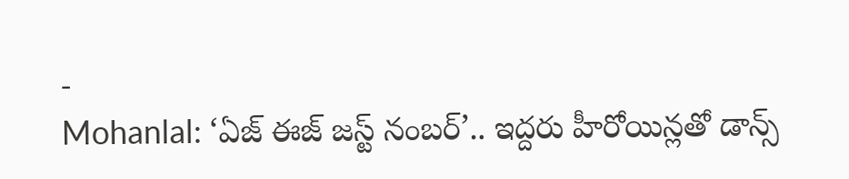-
Mohanlal: ‘ఏజ్ ఈజ్ జస్ట్ నంబర్’.. ఇద్దరు హీరోయిన్లతో డాన్స్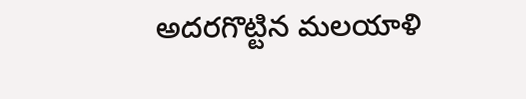అదరగొట్టిన మలయాళి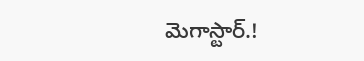మెగాస్టార్.!